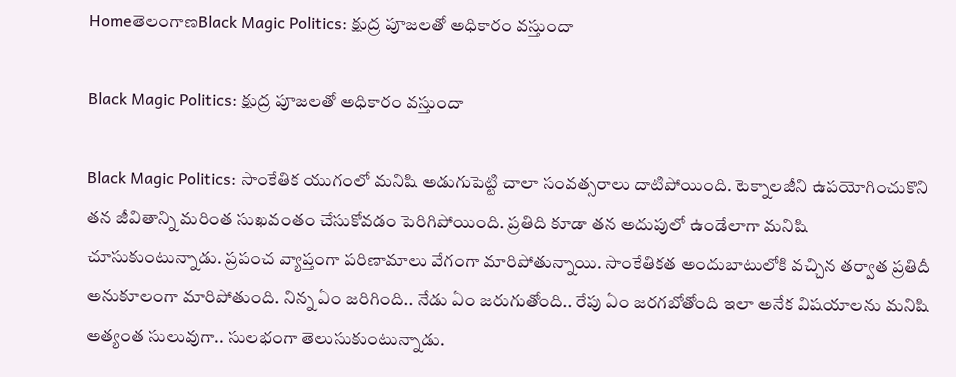HomeతెలంగాణBlack Magic Politics: క్షుద్ర పూజలతో అధికారం వస్తుందా

Black Magic Politics: క్షుద్ర పూజలతో అధికారం వస్తుందా

Black Magic Politics: సాంకేతిక యుగంలో మనిషి అడుగుపెట్టి చాలా సంవత్సరాలు దాటిపోయింది. టెక్నాలజీని ఉపయోగించుకొని తన జీవితాన్ని మరింత సుఖవంతం చేసుకోవడం పెరిగిపోయింది. ప్రతిది కూడా తన అదుపులో ఉండేలాగా మనిషి చూసుకుంటున్నాడు. ప్రపంచ వ్యాప్తంగా పరిణామాలు వేగంగా మారిపోతున్నాయి. సాంకేతికత అందుబాటులోకి వచ్చిన తర్వాత ప్రతిదీ అనుకూలంగా మారిపోతుంది. నిన్న ఏం జరిగింది.. నేడు ఏం జరుగుతోంది.. రేపు ఏం జరగబోతోంది ఇలా అనేక విషయాలను మనిషి అత్యంత సులువుగా.. సులభంగా తెలుసుకుంటున్నాడు.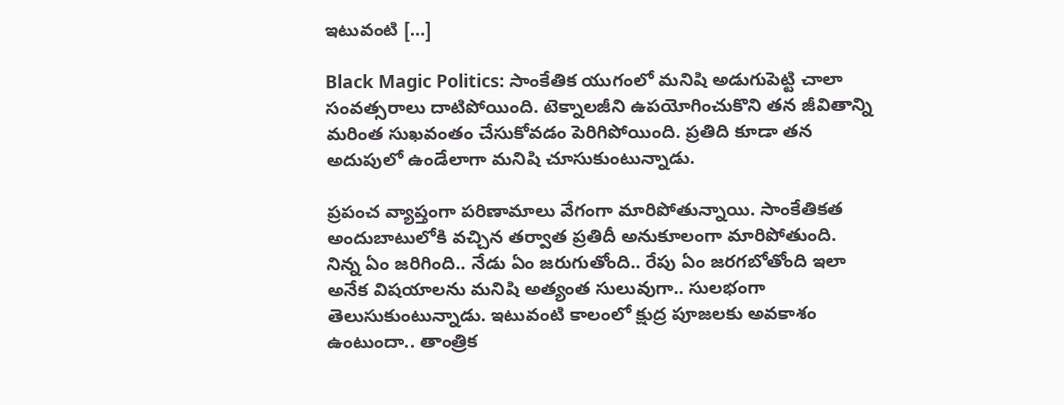ఇటువంటి […]

Black Magic Politics: సాంకేతిక యుగంలో మనిషి అడుగుపెట్టి చాలా సంవత్సరాలు దాటిపోయింది. టెక్నాలజీని ఉపయోగించుకొని తన జీవితాన్ని మరింత సుఖవంతం చేసుకోవడం పెరిగిపోయింది. ప్రతిది కూడా తన అదుపులో ఉండేలాగా మనిషి చూసుకుంటున్నాడు.

ప్రపంచ వ్యాప్తంగా పరిణామాలు వేగంగా మారిపోతున్నాయి. సాంకేతికత అందుబాటులోకి వచ్చిన తర్వాత ప్రతిదీ అనుకూలంగా మారిపోతుంది. నిన్న ఏం జరిగింది.. నేడు ఏం జరుగుతోంది.. రేపు ఏం జరగబోతోంది ఇలా అనేక విషయాలను మనిషి అత్యంత సులువుగా.. సులభంగా తెలుసుకుంటున్నాడు. ఇటువంటి కాలంలో క్షుద్ర పూజలకు అవకాశం ఉంటుందా.. తాంత్రిక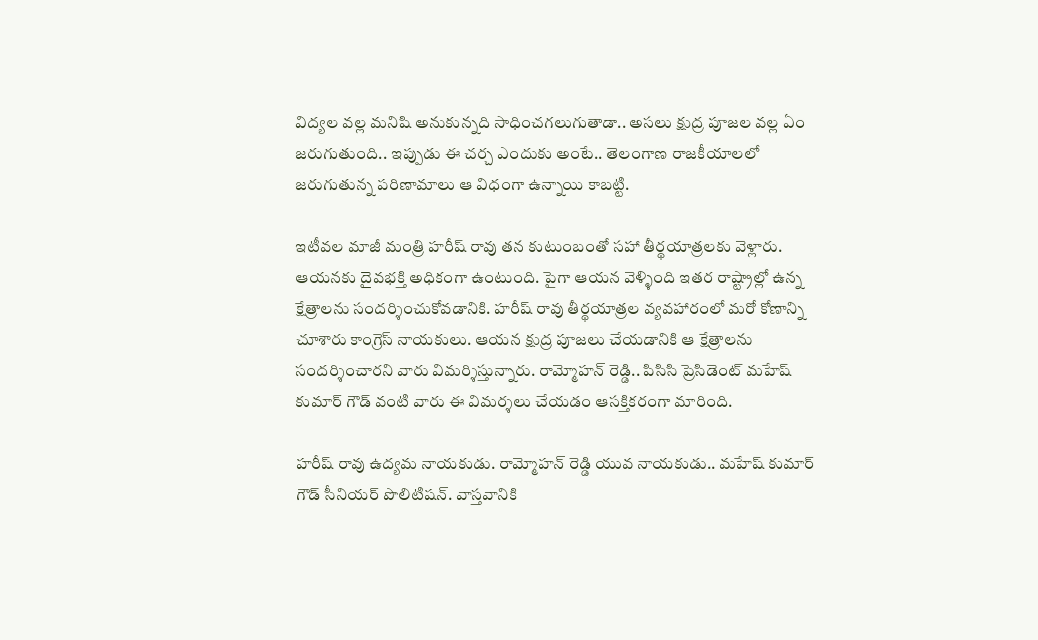విద్యల వల్ల మనిషి అనుకున్నది సాధించగలుగుతాడా.. అసలు క్షుద్ర పూజల వల్ల ఏం జరుగుతుంది.. ఇప్పుడు ఈ చర్చ ఎందుకు అంటే.. తెలంగాణ రాజకీయాలలో జరుగుతున్న పరిణామాలు ఆ విధంగా ఉన్నాయి కాబట్టి.

ఇటీవల మాజీ మంత్రి హరీష్ రావు తన కుటుంబంతో సహా తీర్థయాత్రలకు వెళ్లారు. ఆయనకు దైవభక్తి అధికంగా ఉంటుంది. పైగా ఆయన వెళ్ళింది ఇతర రాష్ట్రాల్లో ఉన్న క్షేత్రాలను సందర్శించుకోవడానికి. హరీష్ రావు తీర్థయాత్రల వ్యవహారంలో మరో కోణాన్ని చూశారు కాంగ్రెస్ నాయకులు. ఆయన క్షుద్ర పూజలు చేయడానికి ఆ క్షేత్రాలను సందర్శించారని వారు విమర్శిస్తున్నారు. రామ్మోహన్ రెడ్డి.. పిసిసి ప్రెసిడెంట్ మహేష్ కుమార్ గౌడ్ వంటి వారు ఈ విమర్శలు చేయడం ఆసక్తికరంగా మారింది.

హరీష్ రావు ఉద్యమ నాయకుడు. రామ్మోహన్ రెడ్డి యువ నాయకుడు.. మహేష్ కుమార్ గౌడ్ సీనియర్ పొలిటిషన్. వాస్తవానికి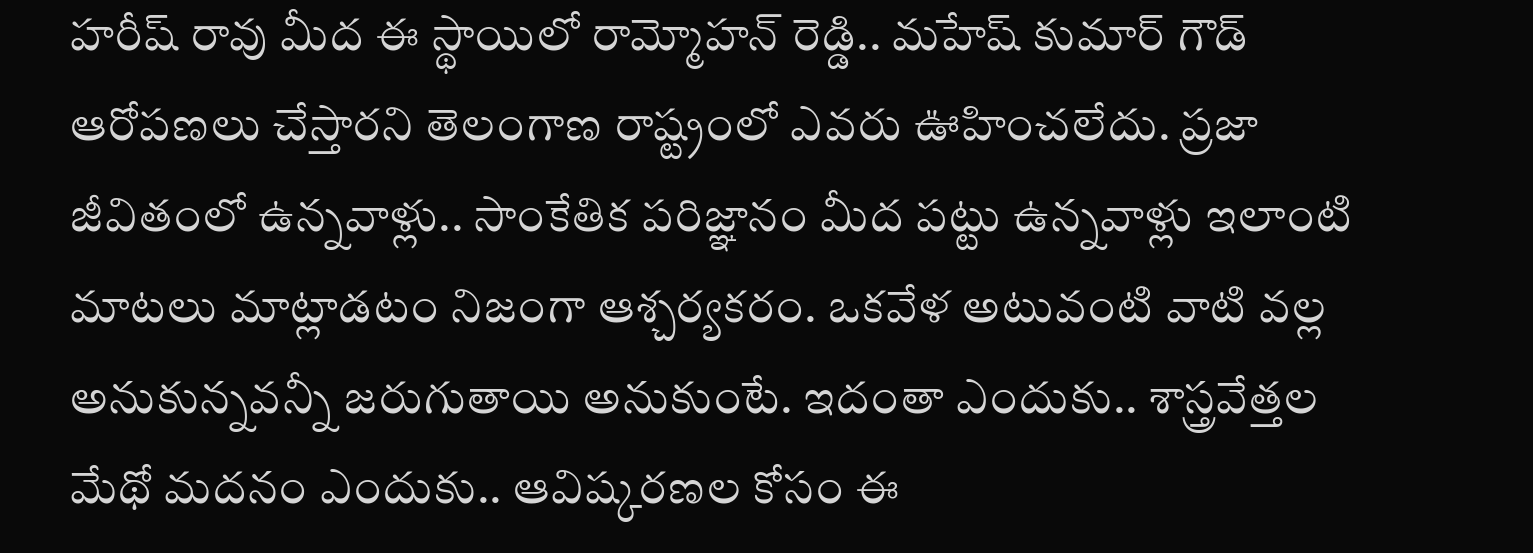హరీష్ రావు మీద ఈ స్థాయిలో రామ్మోహన్ రెడ్డి.. మహేష్ కుమార్ గౌడ్ ఆరోపణలు చేస్తారని తెలంగాణ రాష్ట్రంలో ఎవరు ఊహించలేదు. ప్రజా జీవితంలో ఉన్నవాళ్లు.. సాంకేతిక పరిజ్ఞానం మీద పట్టు ఉన్నవాళ్లు ఇలాంటి మాటలు మాట్లాడటం నిజంగా ఆశ్చర్యకరం. ఒకవేళ అటువంటి వాటి వల్ల అనుకున్నవన్నీ జరుగుతాయి అనుకుంటే. ఇదంతా ఎందుకు.. శాస్త్రవేత్తల మేథో మదనం ఎందుకు.. ఆవిష్కరణల కోసం ఈ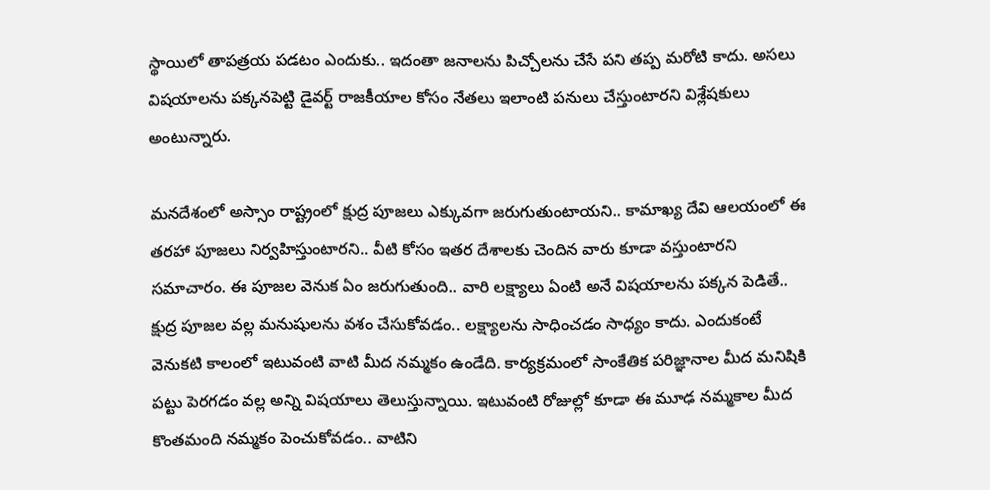స్థాయిలో తాపత్రయ పడటం ఎందుకు.. ఇదంతా జనాలను పిచ్చోలను చేసే పని తప్ప మరోటి కాదు. అసలు విషయాలను పక్కనపెట్టి డైవర్ట్ రాజకీయాల కోసం నేతలు ఇలాంటి పనులు చేస్తుంటారని విశ్లేషకులు అంటున్నారు.

మనదేశంలో అస్సాం రాష్ట్రంలో క్షుద్ర పూజలు ఎక్కువగా జరుగుతుంటాయని.. కామాఖ్య దేవి ఆలయంలో ఈ తరహా పూజలు నిర్వహిస్తుంటారని.. వీటి కోసం ఇతర దేశాలకు చెందిన వారు కూడా వస్తుంటారని సమాచారం. ఈ పూజల వెనుక ఏం జరుగుతుంది.. వారి లక్ష్యాలు ఏంటి అనే విషయాలను పక్కన పెడితే.. క్షుద్ర పూజల వల్ల మనుషులను వశం చేసుకోవడం.. లక్ష్యాలను సాధించడం సాధ్యం కాదు. ఎందుకంటే వెనుకటి కాలంలో ఇటువంటి వాటి మీద నమ్మకం ఉండేది. కార్యక్రమంలో సాంకేతిక పరిజ్ఞానాల మీద మనిషికి పట్టు పెరగడం వల్ల అన్ని విషయాలు తెలుస్తున్నాయి. ఇటువంటి రోజుల్లో కూడా ఈ మూఢ నమ్మకాల మీద కొంతమంది నమ్మకం పెంచుకోవడం.. వాటిని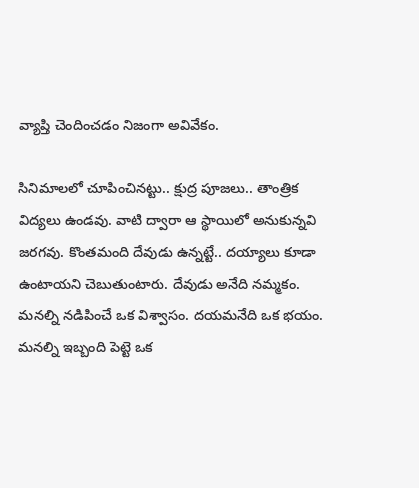వ్యాప్తి చెందించడం నిజంగా అవివేకం.

సినిమాలలో చూపించినట్టు.. క్షుద్ర పూజలు.. తాంత్రిక విద్యలు ఉండవు. వాటి ద్వారా ఆ స్థాయిలో అనుకున్నవి జరగవు. కొంతమంది దేవుడు ఉన్నట్టే.. దయ్యాలు కూడా ఉంటాయని చెబుతుంటారు. దేవుడు అనేది నమ్మకం. మనల్ని నడిపించే ఒక విశ్వాసం. దయమనేది ఒక భయం. మనల్ని ఇబ్బంది పెట్టె ఒక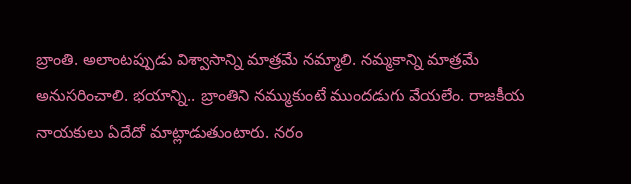బ్రాంతి. అలాంటప్పుడు విశ్వాసాన్ని మాత్రమే నమ్మాలి. నమ్మకాన్ని మాత్రమే అనుసరించాలి. భయాన్ని.. బ్రాంతిని నమ్ముకుంటే ముందడుగు వేయలేం. రాజకీయ నాయకులు ఏదేదో మాట్లాడుతుంటారు. నరం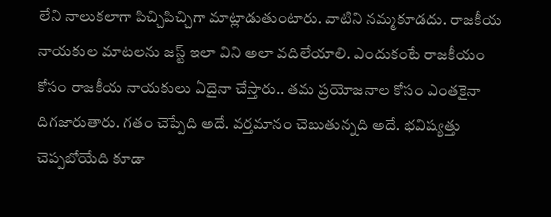లేని నాలుకలాగా పిచ్చిపిచ్చిగా మాట్లాడుతుంటారు. వాటిని నమ్మకూడదు. రాజకీయ నాయకుల మాటలను జస్ట్ ఇలా విని అలా వదిలేయాలి. ఎందుకంటే రాజకీయం కోసం రాజకీయ నాయకులు ఏదైనా చేస్తారు.. తమ ప్రయోజనాల కోసం ఎంతకైనా దిగజారుతారు. గతం చెప్పేది అదే. వర్తమానం చెబుతున్నది అదే. భవిష్యత్తు చెప్పబోయేది కూడా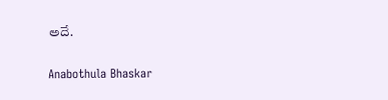అదే.

Anabothula Bhaskar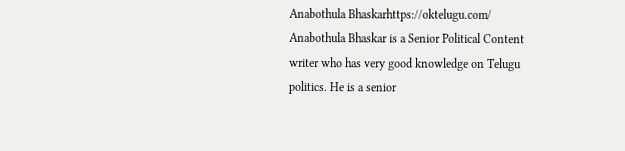Anabothula Bhaskarhttps://oktelugu.com/
Anabothula Bhaskar is a Senior Political Content writer who has very good knowledge on Telugu politics. He is a senior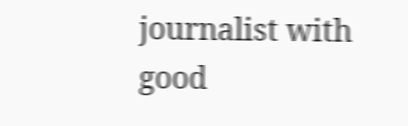journalist with good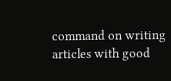command on writing articles with good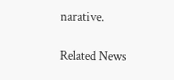narative.

Related News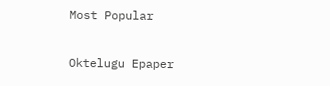Most Popular

Oktelugu Epaper